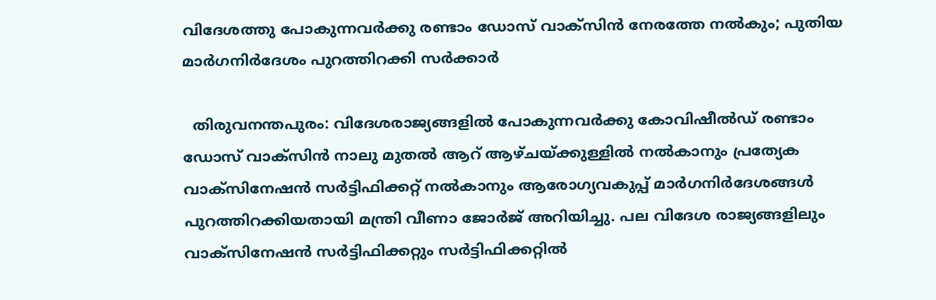വിദേശത്തു പോകുന്നവര്‍ക്കു രണ്ടാം ഡോസ് വാക്സിന്‍ നേരത്തേ നല്‍കും; പുതിയ മാര്‍ഗനിര്‍ദേശം പുറത്തിറക്കി സർക്കാർ

  തിരുവനന്തപുരം: വിദേശരാജ്യങ്ങളില്‍ പോകുന്നവര്‍ക്കു കോവിഷീല്‍ഡ് രണ്ടാം ഡോസ് വാക്സിന്‍ നാലു മുതല്‍ ആറ് ആഴ്ചയ്ക്കുള്ളില്‍ നല്‍കാനും പ്രത്യേക വാക്സിനേഷന്‍ സര്‍ട്ടിഫിക്കറ്റ് നല്‍കാനും ആരോഗ്യവകുപ്പ് മാര്‍ഗനിര്‍ദേശങ്ങള്‍ പുറത്തിറക്കിയതായി മന്ത്രി വീണാ ജോര്‍ജ് അറിയിച്ചു. പല വിദേശ രാജ്യങ്ങളിലും വാക്സിനേഷന്‍ സര്‍ട്ടിഫിക്കറ്റും സര്‍ട്ടിഫിക്കറ്റില്‍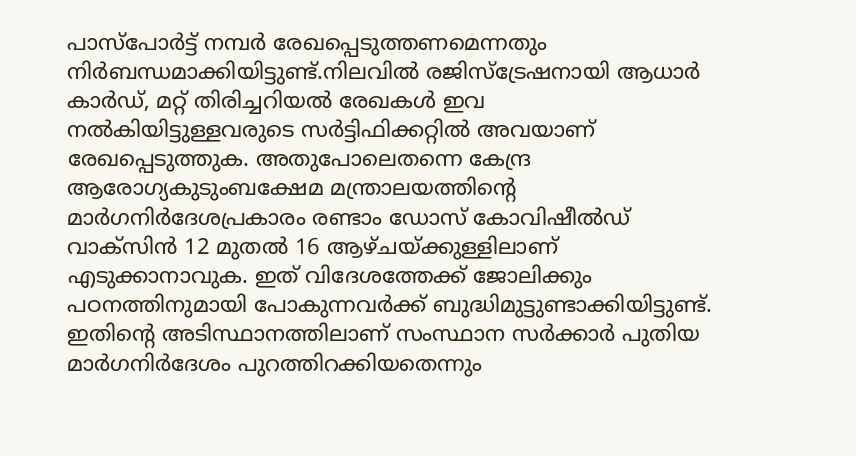പാസ്പോര്‍ട്ട് നമ്പര്‍ രേഖപ്പെടുത്തണമെന്നതും നിര്‍ബന്ധമാക്കിയിട്ടുണ്ട്.നിലവില്‍ രജിസ്ട്രേഷനായി ആധാര്‍ കാര്‍ഡ്, മറ്റ് തിരിച്ചറിയല്‍ രേഖകള്‍ ഇവ നല്‍കിയിട്ടുള്ളവരുടെ സര്‍ട്ടിഫിക്കറ്റില്‍ അവയാണ് രേഖപ്പെടുത്തുക. അതുപോലെതന്നെ കേന്ദ്ര ആരോഗ്യകുടുംബക്ഷേമ മന്ത്രാലയത്തിന്‍റെ മാര്‍ഗനിര്‍ദേശപ്രകാരം രണ്ടാം ഡോസ് കോവിഷീല്‍ഡ് വാക്സിന്‍ 12 മുതല്‍ 16 ആഴ്ചയ്ക്കുള്ളിലാണ് എടുക്കാനാവുക. ഇത് വിദേശത്തേക്ക് ജോലിക്കും പഠനത്തിനുമായി പോകുന്നവര്‍ക്ക് ബുദ്ധിമുട്ടുണ്ടാക്കിയിട്ടുണ്ട്. ഇതിന്‍റെ അടിസ്ഥാനത്തിലാണ് സംസ്ഥാന സര്‍ക്കാര്‍ പുതിയ മാര്‍ഗനിര്‍ദേശം പുറത്തിറക്കിയതെന്നും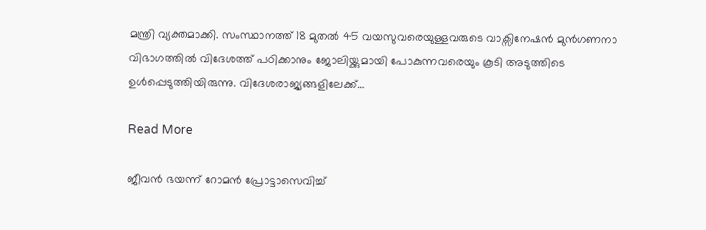മന്ത്രി വ്യക്തമാക്കി. സംസ്ഥാനത്ത് 18 മുതല്‍ 45 വയസുവരെയുള്ളവരുടെ വാക്സിനേഷന്‍ മുന്‍ഗണനാ വിഭാഗത്തില്‍ വിദേശത്ത് പഠിക്കാനും ജോലിയ്ക്കുമായി പോകുന്നവരെയും കൂടി അടുത്തിടെ ഉള്‍പ്പെടുത്തിയിരുന്നു. വിദേശരാജ്യങ്ങളിലേക്ക്…

Read More

ജീവൻ ഭയന്ന് റോമൻ പ്രോട്ടാസെവിച്ച്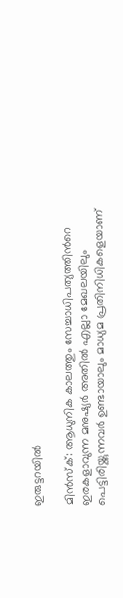ഇരുട്ടറയിൽ

മിൻസ്ക്: ആധുനിക കാലത്തും സേച്ചാധിപത്യത്തിന്‍റെ ഇരകളാവുന്ന മനുഷ്യർ അതിൽ എല്ലാ മേഖലയിലും പെട്ടിരിയ്ക്കുന്നവർ ഉണ്ടായാലും മാധ്യമ പ്രതിനിധികളെയാണ്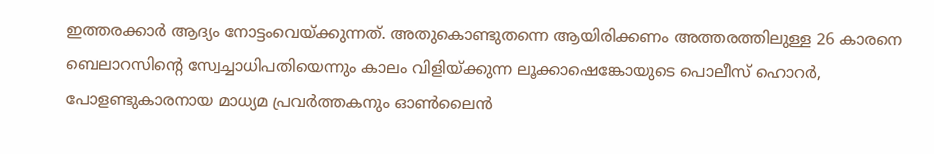ഇത്തരക്കാർ ആദ്യം നോട്ടംവെയ്ക്കുന്നത്. അതുകൊണ്ടുതന്നെ ആയിരിക്കണം അത്തരത്തിലുള്ള 26 കാരനെ ബെലാറസിന്‍റെ സ്വേച്ചാധിപതിയെന്നും കാലം വിളിയ്ക്കുന്ന ലൂക്കാഷെങ്കോയുടെ പൊലീസ് ഹൊറർ, പോളണ്ടുകാരനായ മാധ്യമ പ്രവർത്തകനും ഓണ്‍ലൈൻ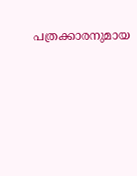പത്രക്കാരനുമായ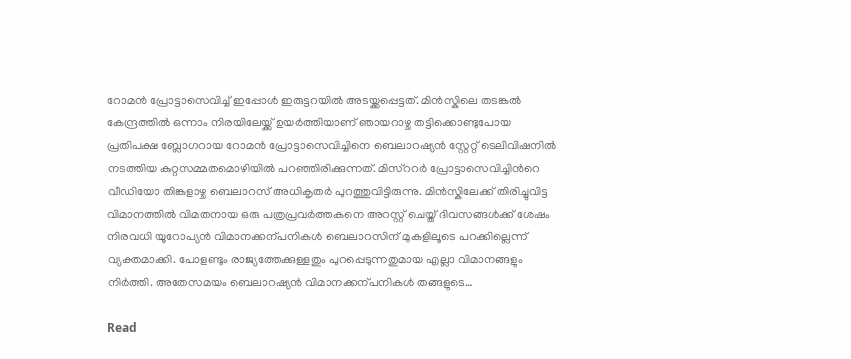റോമൻ പ്രോട്ടാസെവിച്ച് ഇപ്പോൾ ഇരുട്ടറയിൽ അടയ്ക്കപ്പെട്ടത്. മിൻസ്കിലെ തടങ്കൽ കേന്ദ്രത്തിൽ ഒന്നാം നിരയിലേയ്ക്ക് ഉയർത്തിയാണ് ഞായറാഴ്ച തട്ടിക്കൊണ്ടുപോയ പ്രതിപക്ഷ ബ്ലോഗറായ റോമൻ പ്രോട്ടാസെവിച്ചിനെ ബെലാറഷ്യൻ സ്റ്റേറ്റ് ടെലിവിഷനിൽ നടത്തിയ കുറ്റസമ്മതമൊഴിയിൽ പറഞ്ഞിരിക്കുന്നത്. മിസ്ററർ പ്രോട്ടാസെവിച്ചിന്‍റെ വീഡിയോ തിങ്കളാഴ്ച ബെലാറസ് അധികൃതർ പുറത്തുവിട്ടിരുന്നു. മിൻസ്കിലേക്ക് തിരിച്ചുവിട്ട വിമാനത്തിൽ വിമതനായ ഒരു പത്രപ്രവർത്തകനെ അറസ്റ്റ് ചെയ്ത് ദിവസങ്ങൾക്ക് ശേഷം നിരവധി യൂറോപ്യൻ വിമാനക്കന്പനികൾ ബെലാറസിന് മുകളിലൂടെ പറക്കില്ലെന്ന് വ്യക്തമാക്കി. പോളണ്ടും രാജ്യത്തേക്കുള്ളതും പുറപ്പെടുന്നതുമായ എല്ലാ വിമാനങ്ങളും നിർത്തി. അതേസമയം ബെലാറഷ്യൻ വിമാനക്കന്പനികൾ തങ്ങളുടെ…

Read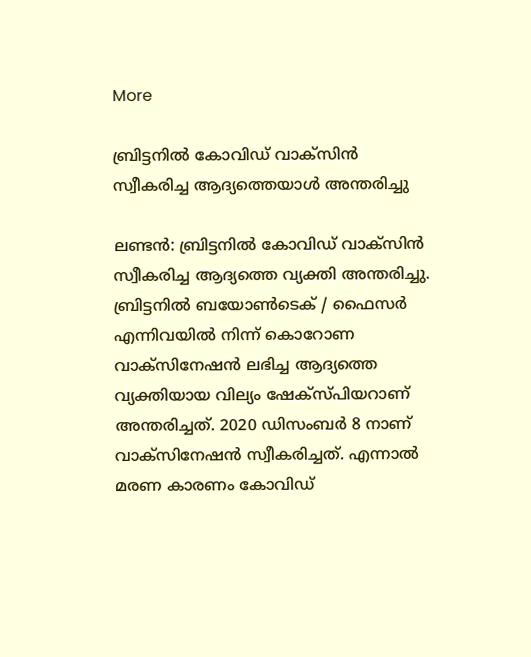More

ബ്രിട്ടനിൽ കോവിഡ് വാക്സിൻ സ്വീകരിച്ച ആദ്യത്തെയാൾ അന്തരിച്ചു

ലണ്ടൻ: ബ്രിട്ടനിൽ കോവിഡ് വാക്സിൻ സ്വീകരിച്ച ആദ്യത്തെ വ്യക്തി അന്തരിച്ചു. ബ്രിട്ടനിൽ ബയോണ്‍ടെക് / ഫൈസർ എന്നിവയിൽ നിന്ന് കൊറോണ വാക്സിനേഷൻ ലഭിച്ച ആദ്യത്തെ വ്യക്തിയായ വില്യം ഷേക്സ്പിയറാണ് അന്തരിച്ചത്. 2020 ഡിസംബർ 8 നാണ് വാക്സിനേഷൻ സ്വീകരിച്ചത്. എന്നാൽ മരണ കാരണം കോവിഡ്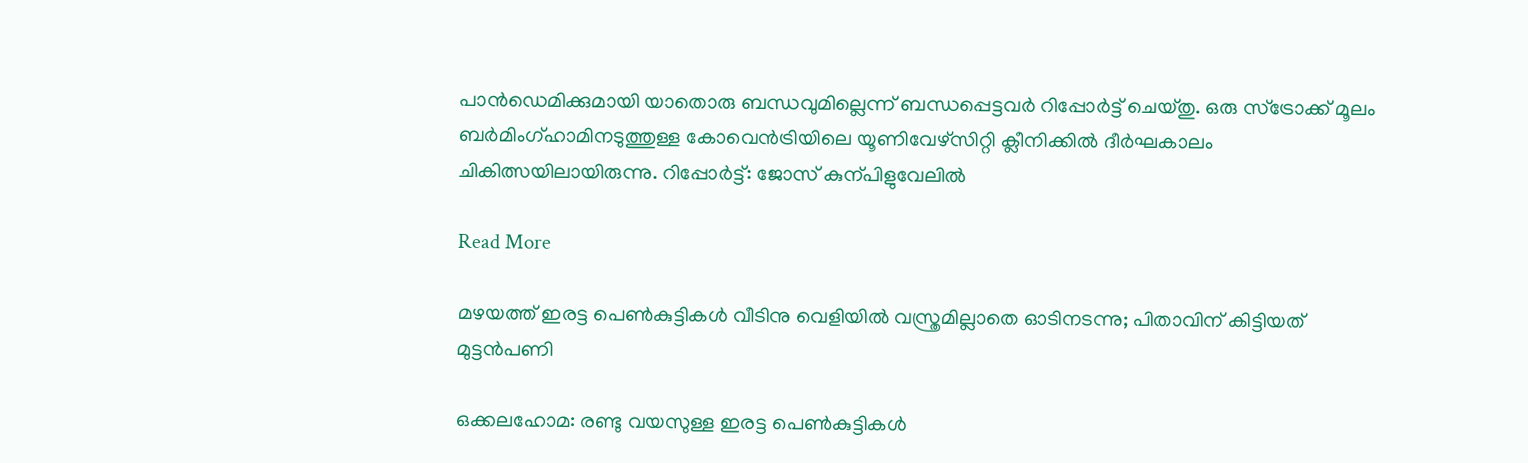പാൻഡെമിക്കുമായി യാതൊരു ബന്ധവുമില്ലെന്ന് ബന്ധപ്പെട്ടവർ റിപ്പോർട്ട് ചെയ്തു. ഒരു സ്ട്രോക്ക് മൂലം ബർമിംഗ്ഹാമിനടുത്തുള്ള കോവെൻട്രിയിലെ യൂണിവേഴ്സിറ്റി ക്ലീനിക്കിൽ ദീർഘകാലം ചികിത്സയിലായിരുന്നു. റിപ്പോർട്ട്: ജോസ് കുന്പിളുവേലിൽ

Read More

മഴയത്ത് ഇരട്ട പെണ്‍കുട്ടികൾ വീടിനു വെളിയിൽ വസ്ത്രമില്ലാതെ ഓടിനടന്നു; പിതാവിന് കിട്ടിയത് മുട്ടന്‍പണി

ഒക്കലഹോമ: രണ്ടു വയസുള്ള ഇരട്ട പെണ്‍കുട്ടികൾ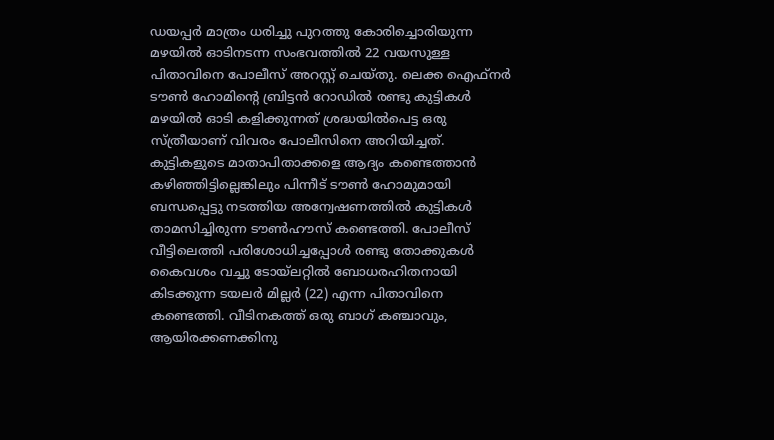ഡയപ്പർ മാത്രം ധരിച്ചു പുറത്തു കോരിച്ചൊരിയുന്ന മഴയിൽ ഓടിനടന്ന സംഭവത്തിൽ 22 വയസുള്ള പിതാവിനെ പോലീസ് അറസ്റ്റ് ചെയ്തു. ലെക്ക ഐഫ്നർ ടൗണ്‍ ഹോമിന്‍റെ ബ്രിട്ടൻ റോഡിൽ രണ്ടു കുട്ടികൾ മഴയിൽ ഓടി കളിക്കുന്നത് ശ്രദ്ധയിൽപെട്ട ഒരു സ്ത്രീയാണ് വിവരം പോലീസിനെ അറിയിച്ചത്. കുട്ടികളുടെ മാതാപിതാക്കളെ ആദ്യം കണ്ടെത്താൻ കഴിഞ്ഞിട്ടില്ലെങ്കിലും പിന്നീട് ടൗണ്‍ ഹോമുമായി ബന്ധപ്പെട്ടു നടത്തിയ അന്വേഷണത്തിൽ കുട്ടികൾ താമസിച്ചിരുന്ന ടൗണ്‍ഹൗസ് കണ്ടെത്തി. പോലീസ് വീട്ടിലെത്തി പരിശോധിച്ചപ്പോൾ രണ്ടു തോക്കുകൾ കൈവശം വച്ചു ടോയ്ലറ്റിൽ ബോധരഹിതനായി കിടക്കുന്ന ടയലർ മില്ലർ (22) എന്ന പിതാവിനെ കണ്ടെത്തി. വീടിനകത്ത് ഒരു ബാഗ് കഞ്ചാവും, ആയിരക്കണക്കിനു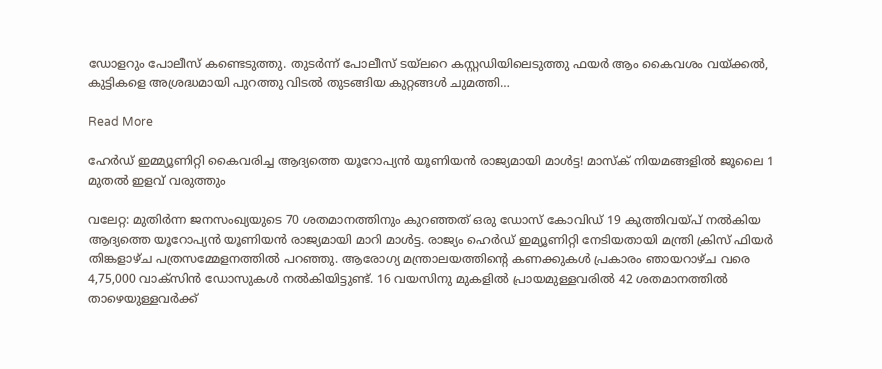ഡോളറും പോലീസ് കണ്ടെടുത്തു. തുടർന്ന് പോലീസ് ടയ്ലറെ കസ്റ്റഡിയിലെടുത്തു ഫയർ ആം കൈവശം വയ്ക്കൽ, കുട്ടികളെ അശ്രദ്ധമായി പുറത്തു വിടൽ തുടങ്ങിയ കുറ്റങ്ങൾ ചുമത്തി…

Read More

ഹേർഡ് ഇമ്മ്യൂണിറ്റി കൈവരിച്ച ആദ്യത്തെ യൂറോപ്യൻ യൂണിയൻ രാജ്യമായി മാൾട്ട! മാസ്ക് നിയമങ്ങളിൽ ജൂലൈ 1 മുതൽ ഇളവ് വരുത്തും

വലേറ്റ: മുതിർന്ന ജനസംഖ്യയുടെ 70 ശതമാനത്തിനും കുറഞ്ഞത് ഒരു ഡോസ് കോവിഡ് 19 കുത്തിവയ്പ് നൽകിയ ആദ്യത്തെ യൂറോപ്യൻ യൂണിയൻ രാജ്യമായി മാറി മാൾട്ട. രാജ്യം ഹെർഡ് ഇമ്യൂണിറ്റി നേടിയതായി മന്ത്രി ക്രിസ് ഫിയർ തിങ്കളാഴ്ച പത്രസമ്മേളനത്തിൽ പറഞ്ഞു. ആരോഗ്യ മന്ത്രാലയത്തിന്‍റെ കണക്കുകൾ പ്രകാരം ഞായറാഴ്ച വരെ 4,75,000 വാക്സിൻ ഡോസുകൾ നൽകിയിട്ടുണ്ട്. 16 വയസിനു മുകളിൽ പ്രായമുള്ളവരിൽ 42 ശതമാനത്തിൽ താഴെയുള്ളവർക്ക്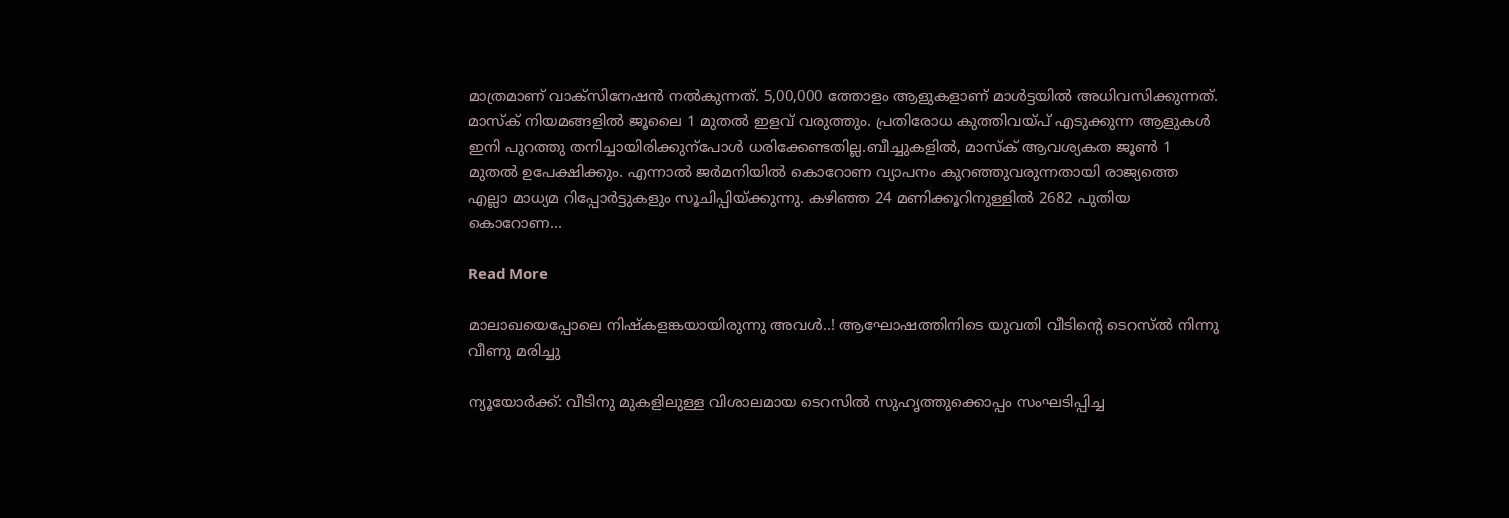മാത്രമാണ് വാക്സിനേഷൻ നൽകുന്നത്. 5,00,000 ത്തോളം ആളുകളാണ് മാൾട്ടയിൽ അധിവസിക്കുന്നത്. മാസ്ക് നിയമങ്ങളിൽ ജൂലൈ 1 മുതൽ ഇളവ് വരുത്തും. പ്രതിരോധ കുത്തിവയ്പ് എടുക്കുന്ന ആളുകൾ ഇനി പുറത്തു തനിച്ചായിരിക്കുന്പോൾ ധരിക്കേണ്ടതില്ല.ബീച്ചുകളിൽ, മാസ്ക് ആവശ്യകത ജൂണ്‍ 1 മുതൽ ഉപേക്ഷിക്കും. എന്നാൽ ജർമനിയിൽ കൊറോണ വ്യാപനം കുറഞ്ഞുവരുന്നതായി രാജ്യത്തെ എല്ലാ മാധ്യമ റിപ്പോർട്ടുകളും സൂചിപ്പിയ്ക്കുന്നു. കഴിഞ്ഞ 24 മണിക്കൂറിനുള്ളിൽ 2682 പുതിയ കൊറോണ…

Read More

മാലാഖയെപ്പോലെ നിഷ്‌കളങ്കയായിരുന്നു അവള്‍..! ആഘോഷത്തിനിടെ യുവതി വീടിന്‍റെ ടെറസ്ൽ നിന്നു വീണു മരിച്ചു

ന്യൂയോർക്ക്: വീടിനു മുകളിലുള്ള വിശാലമായ ടെറസിൽ സുഹൃത്തുക്കൊപ്പം സംഘടിപ്പിച്ച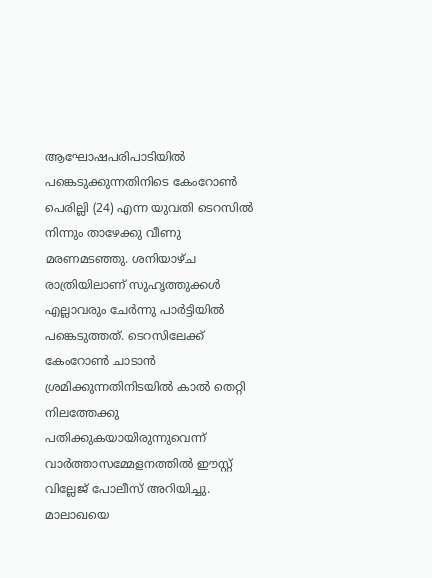ആഘോഷപരിപാടിയിൽ പങ്കെടുക്കുന്നതിനിടെ കേംറോണ്‍ പെരില്ലി (24) എന്ന യുവതി ടെറസിൽ നിന്നും താഴേക്കു വീണു മരണമടഞ്ഞു. ശനിയാഴ്ച രാത്രിയിലാണ് സുഹൃത്തുക്കൾ എല്ലാവരും ചേർന്നു പാർട്ടിയിൽ പങ്കെടുത്തത്. ടെറസിലേക്ക് കേംറോണ്‍ ചാടാൻ ശ്രമിക്കുന്നതിനിടയിൽ കാൽ തെറ്റി നിലത്തേക്കു പതിക്കുകയായിരുന്നുവെന്ന് വാർത്താസമ്മേളനത്തിൽ ഈസ്റ്റ് വില്ലേജ് പോലീസ് അറിയിച്ചു. മാലാഖയെ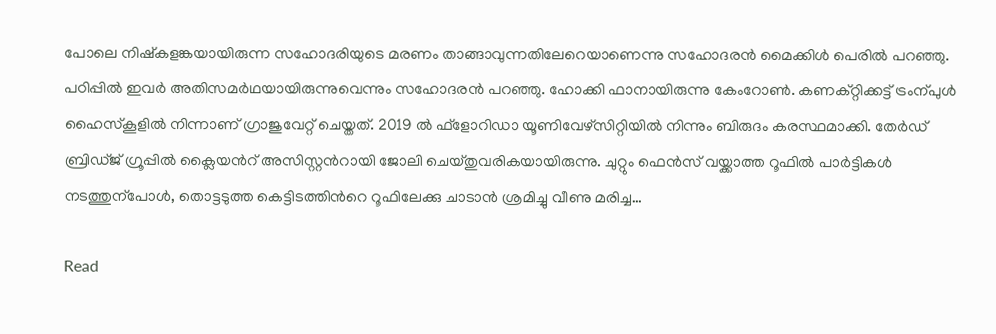പോലെ നിഷ്കളങ്കയായിരുന്ന സഹോദരിയുടെ മരണം താങ്ങാവുന്നതിലേറെയാണെന്നു സഹോദരൻ മൈക്കിൾ പെരിൽ പറഞ്ഞു. പഠിപ്പിൽ ഇവർ അതിസമർഥയായിരുന്നുവെന്നും സഹോദരൻ പറഞ്ഞു. ഹോക്കി ഫാനായിരുന്നു കേംറോണ്‍. കണക്റ്റിക്കട്ട് ട്രംന്പുൾ ഹൈസ്കൂളിൽ നിന്നാണ് ഗ്രാജുവേറ്റ് ചെയ്തത്. 2019 ൽ ഫ്ളോറിഡാ യൂണിവേഴ്സിറ്റിയിൽ നിന്നും ബിരുദം കരസ്ഥമാക്കി. തേർഡ് ബ്രിഡ്ജ് ഗ്രൂപ്പിൽ ക്ലൈയന്‍റ് അസിസ്റ്റന്‍റായി ജോലി ചെയ്തുവരികയായിരുന്നു. ചുറ്റും ഫെൻസ് വയ്ക്കാത്ത റൂഫിൽ പാർട്ടികൾ നടത്തുന്പോൾ, തൊട്ടടുത്ത കെട്ടിടത്തിന്‍റെ റൂഫിലേക്കു ചാടാൻ ശ്രമിച്ചു വീണു മരിച്ച…

Read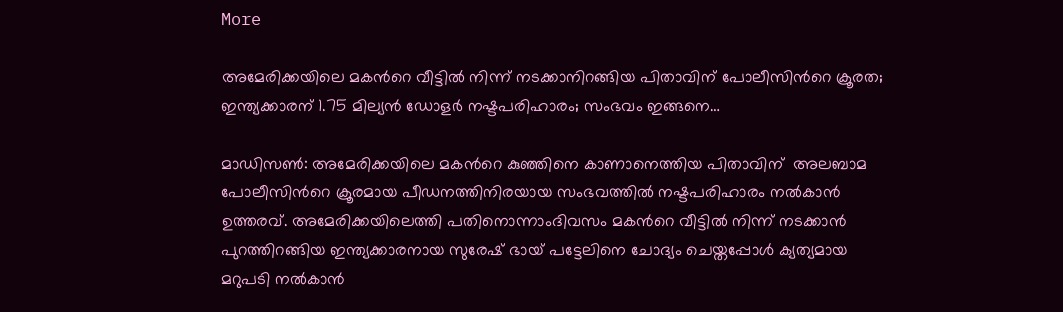More

അമേരിക്കയിലെ മകന്‍റെ വീ‌‌ട്ടിൽ നിന്ന് നടക്കാനിറങ്ങിയ പിതാവിന് പോലീസിന്‍റെ ക്രൂരത; ഇന്ത്യക്കാരന് 1.75 മില്യൻ ഡോളർ നഷ്ടപരിഹാരം; സംഭവം ഇങ്ങനെ…

മാഡിസണ്‍: അമേരിക്കയിലെ മകന്‍റെ കുഞ്ഞിനെ കാണാനെത്തിയ പിതാവിന്  അലബാമ പോലീസിന്‍റെ ക്രൂരമായ പീഡനത്തിനിരയായ സംഭവത്തിൽ നഷ്ടപരിഹാരം നൽകാൻ ഉത്തരവ്. അമേരിക്കയിലെത്തി പതിനൊന്നാംദിവസം മകന്‍റെ വീട്ടിൽ നിന്ന് നടക്കാൻ പുറത്തിറങ്ങിയ ഇന്ത്യക്കാരനായ സുരേഷ് ഭായ് പട്ടേലിനെ ചോദ്യം ചെയ്തപ്പോൾ ക്യത്യമായ മറുപടി നൽകാൻ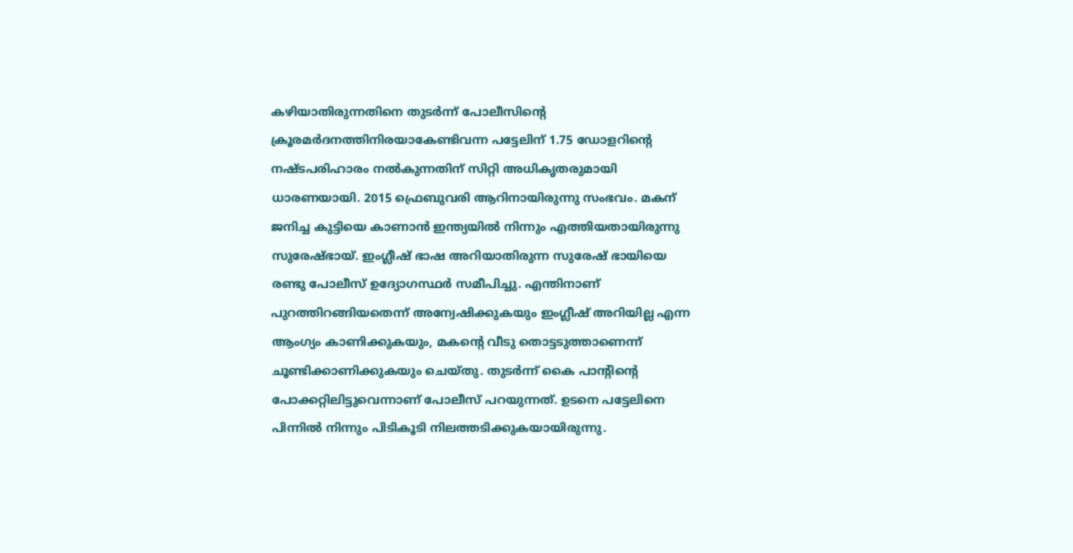കഴിയാതിരുന്നതിനെ തുടർന്ന് പോലീസിന്‍റെ ക്രൂരമർദനത്തിനിരയാകേണ്ടിവന്ന പട്ടേലിന് 1.75 ഡോളറിന്‍റെ നഷ്ടപരിഹാരം നൽകുന്നതിന് സിറ്റി അധികൃതരുമായി ധാരണയായി. 2015 ഫ്രെബുവരി ആറിനായിരുന്നു സംഭവം. മകന് ജനിച്ച കുട്ടിയെ കാണാൻ ഇന്ത്യയിൽ നിന്നും എത്തിയതായിരുന്നു സുരേഷ്ഭായ്. ഇംഗ്ലീഷ് ഭാഷ അറിയാതിരുന്ന സുരേഷ് ഭായിയെ രണ്ടു പോലീസ് ഉദ്യോഗസ്ഥർ സമീപിച്ചു. എന്തിനാണ് പുറത്തിറങ്ങിയതെന്ന് അന്വേഷിക്കുകയും ഇംഗ്ലീഷ് അറിയില്ല എന്ന ആംഗ്യം കാണിക്കുകയും, മകന്‍റെ വീടു തൊട്ടടുത്താണെന്ന് ചൂണ്ടിക്കാണിക്കുകയും ചെയ്തു. തുടർന്ന് കൈ പാന്‍റിന്‍റെ പോക്കറ്റിലിട്ടുവെന്നാണ് പോലീസ് പറയുന്നത്. ഉടനെ പട്ടേലിനെ പിന്നിൽ നിന്നും പിടികൂടി നിലത്തടിക്കുകയായിരുന്നു.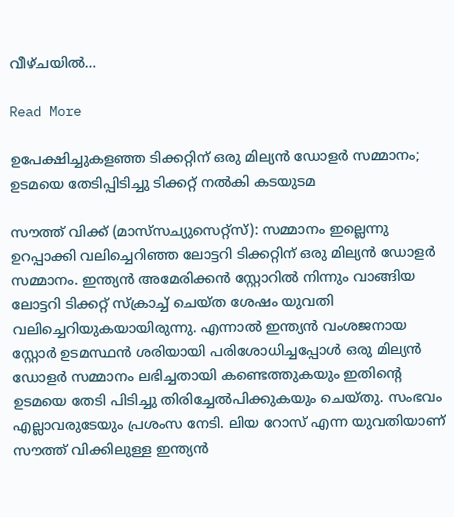വീഴ്ചയിൽ…

Read More

ഉപേക്ഷിച്ചുകളഞ്ഞ ടിക്കറ്റിന് ഒരു മില്യൻ ഡോളർ സമ്മാനം; ഉടമയെ തേടിപ്പിടിച്ചു ടിക്കറ്റ് നൽകി കടയുടമ

സൗത്ത് വിക്ക് (മാസ്‌സച്യുസെറ്റ്സ്): സമ്മാനം ഇല്ലെന്നു ഉറപ്പാക്കി വലിച്ചെറിഞ്ഞ ലോട്ടറി ടിക്കറ്റിന് ഒരു മില്യൻ ഡോളർ സമ്മാനം. ഇന്ത്യൻ അമേരിക്കൻ സ്റ്റോറിൽ നിന്നും വാങ്ങിയ ലോട്ടറി ടിക്കറ്റ് സ്ക്രാച്ച് ചെയ്ത ശേഷം യുവതി വലിച്ചെറിയുകയായിരുന്നു. എന്നാൽ ഇന്ത്യൻ വംശജനായ സ്റ്റോർ ഉടമസ്ഥൻ ശരിയായി പരിശോധിച്ചപ്പോൾ ഒരു മില്യൻ ഡോളർ സമ്മാനം ലഭിച്ചതായി കണ്ടെത്തുകയും ഇതിന്‍റെ ഉടമയെ തേടി പിടിച്ചു തിരിച്ചേൽപിക്കുകയും ചെയ്തു. സംഭവം എല്ലാവരുടേയും പ്രശംസ നേടി. ലിയ റോസ് എന്ന യുവതിയാണ് സൗത്ത് വിക്കിലുള്ള ഇന്ത്യൻ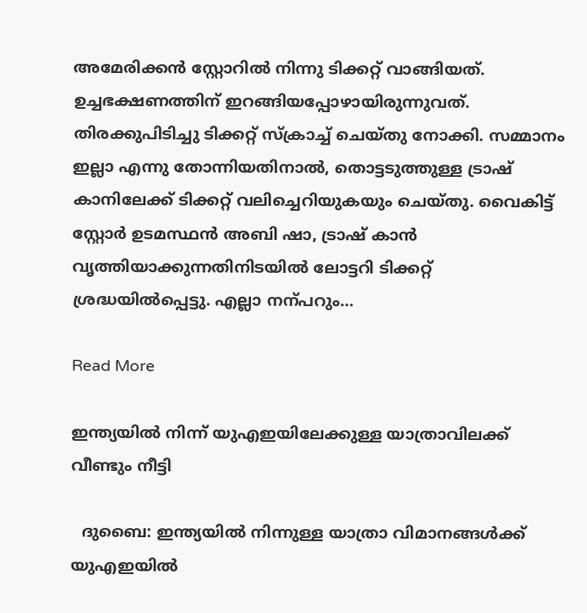അമേരിക്കൻ സ്റ്റോറിൽ നിന്നു ടിക്കറ്റ് വാങ്ങിയത്. ഉച്ചഭക്ഷണത്തിന് ഇറങ്ങിയപ്പോഴായിരുന്നുവത്. തിരക്കുപിടിച്ചു ടിക്കറ്റ് സ്ക്രാച്ച് ചെയ്തു നോക്കി. സമ്മാനം ഇല്ലാ എന്നു തോന്നിയതിനാൽ, തൊട്ടടുത്തുള്ള ട്രാഷ് കാനിലേക്ക് ടിക്കറ്റ് വലിച്ചെറിയുകയും ചെയ്തു. വൈകിട്ട് സ്റ്റോർ ഉടമസ്ഥൻ അബി ഷാ, ട്രാഷ് കാൻ വൃത്തിയാക്കുന്നതിനിടയിൽ ലോട്ടറി ടിക്കറ്റ് ശ്രദ്ധയിൽപ്പെട്ടു. എല്ലാ നന്പറും…

Read More

ഇന്ത്യയില്‍ നിന്ന് യുഎഇയിലേക്കുള്ള യാത്രാവിലക്ക് വീണ്ടും നീട്ടി

  ദുബൈ: ഇന്ത്യയില്‍ നിന്നുള്ള യാത്രാ വിമാനങ്ങള്‍ക്ക് യുഎഇയില്‍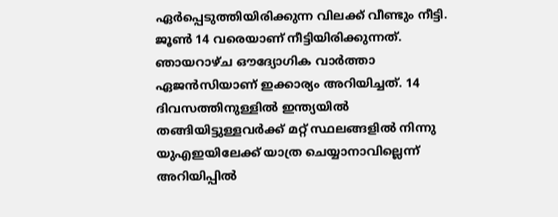ഏര്‍പ്പെടുത്തിയിരിക്കുന്ന വിലക്ക് വീണ്ടും നീട്ടി. ജൂണ്‍ 14 വരെയാണ് നീട്ടിയിരിക്കുന്നത്. ഞായറാഴ്‍ച ഔദ്യോഗിക വാര്‍ത്താ ഏജന്‍സിയാണ് ഇക്കാര്യം അറിയിച്ചത്. 14 ദിവസത്തിനുള്ളില്‍ ഇന്ത്യയില്‍ തങ്ങിയിട്ടുള്ളവര്‍ക്ക് മറ്റ് സ്ഥലങ്ങളില്‍ നിന്നു യുഎഇയിലേക്ക് യാത്ര ചെയ്യാനാവില്ലെന്ന് അറിയിപ്പില്‍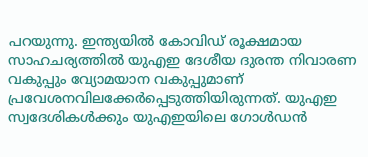പറയുന്നു. ഇന്ത്യയില്‍ കോവിഡ് രൂക്ഷമായ സാഹചര്യത്തില്‍ യുഎഇ ദേശീയ ദുരന്ത നിവാരണ വകുപ്പും വ്യോമയാന വകുപ്പുമാണ് പ്രവേശനവിലക്കേർപ്പെടുത്തിയിരുന്നത്. യുഎഇ സ്വദേശികള്‍ക്കും യുഎഇയിലെ ഗോള്‍ഡന്‍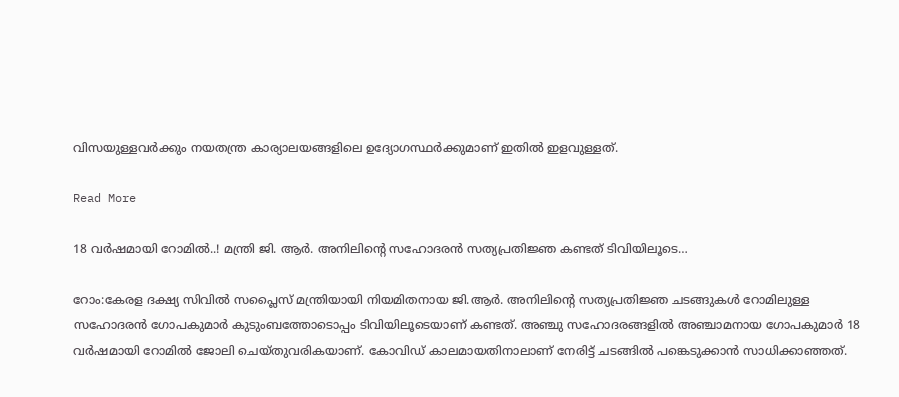വിസയുള്ളവര്‍ക്കും നയതന്ത്ര കാര്യാലയങ്ങളിലെ ഉദ്യോഗസ്ഥര്‍ക്കുമാണ് ഇതില്‍ ഇളവുള്ളത്.

Read More

18 വർഷമായി റോമിൽ..! മന്ത്രി ജി. ആർ. അനിലിന്‍റെ സഹോദരൻ സത്യപ്രതിജ്ഞ കണ്ടത് ടിവിയിലൂടെ…

റോം:കേരള ദക്ഷ്യ സിവിൽ സപ്ലൈസ് മന്ത്രിയായി നിയമിതനായ ജി.ആർ. അനിലിന്‍റെ സത്യപ്രതിജ്ഞ ചടങ്ങുകൾ റോമിലുള്ള സഹോദരൻ ഗോപകുമാർ കുടുംബത്തോടൊപ്പം ടിവിയിലൂടെയാണ് കണ്ടത്. അഞ്ചു സഹോദരങ്ങളിൽ അഞ്ചാമനായ ഗോപകുമാർ 18 വർഷമായി റോമിൽ ജോലി ചെയ്തുവരികയാണ്. കോവിഡ് കാലമായതിനാലാണ് നേരിട്ട് ചടങ്ങിൽ പങ്കെടുക്കാൻ സാധിക്കാഞ്ഞത്.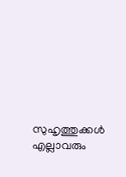സുഹൃത്തുക്കൾ എല്ലാവരും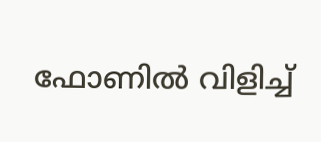ഫോണിൽ വിളിച്ച്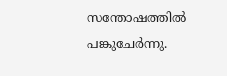സന്തോഷത്തിൽ പങ്കുചേർന്നു.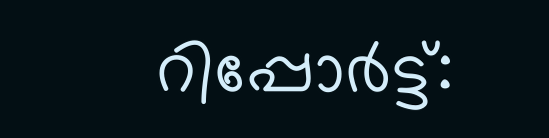റിപ്പോർട്ട്: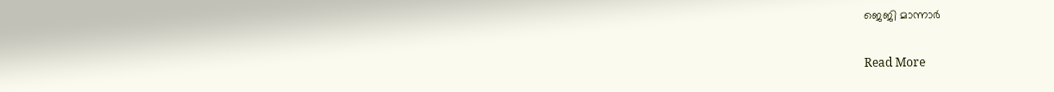ജെജി മാന്നാർ

Read More